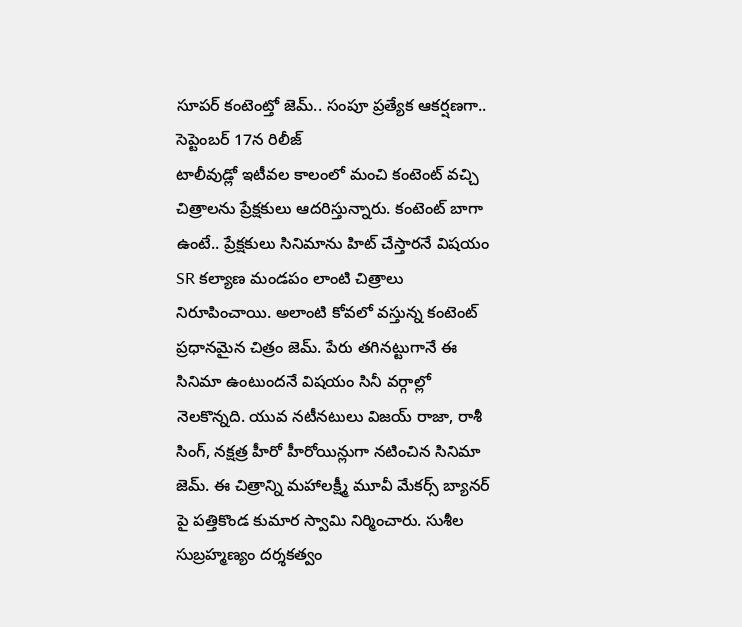సూపర్ కంటెంట్తో జెమ్.. సంపూ ప్రత్యేక ఆకర్షణగా.. సెప్టెంబర్ 17న రిలీజ్
టాలీవుడ్లో ఇటీవల కాలంలో మంచి కంటెంట్ వచ్చి చిత్రాలను ప్రేక్షకులు ఆదరిస్తున్నారు. కంటెంట్ బాగా ఉంటే.. ప్రేక్షకులు సినిమాను హిట్ చేస్తారనే విషయం SR కల్యాణ మండపం లాంటి చిత్రాలు నిరూపించాయి. అలాంటి కోవలో వస్తున్న కంటెంట్ ప్రధానమైన చిత్రం జెమ్. పేరు తగినట్టుగానే ఈ సినిమా ఉంటుందనే విషయం సినీ వర్గాల్లో నెలకొన్నది. యువ నటీనటులు విజయ్ రాజా, రాశీ సింగ్, నక్షత్ర హీరో హీరోయిన్లుగా నటించిన సినిమా జెమ్. ఈ చిత్రాన్ని మహాలక్ష్మీ మూవీ మేకర్స్ బ్యానర్ పై పత్తికొండ కుమార స్వామి నిర్మించారు. సుశీల సుబ్రహ్మణ్యం దర్శకత్వం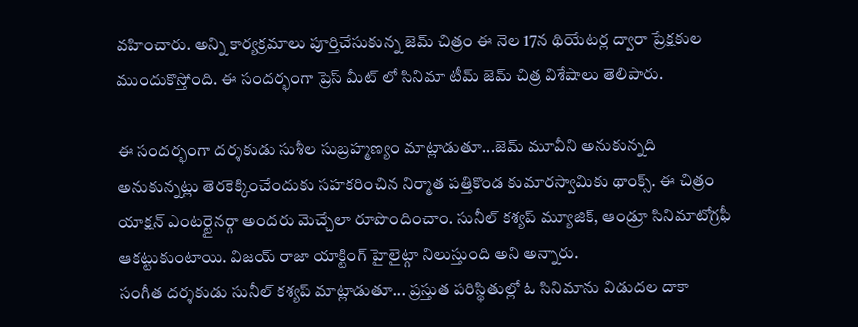వహించారు. అన్ని కార్యక్రమాలు పూర్తిచేసుకున్న జెమ్ చిత్రం ఈ నెల 17న థియేటర్ల ద్వారా ప్రేక్షకుల ముందుకొస్తోంది. ఈ సందర్భంగా ప్రెస్ మీట్ లో సినిమా టీమ్ జెమ్ చిత్ర విశేషాలు తెలిపారు.

ఈ సందర్భంగా దర్శకుడు సుశీల సుబ్రహ్మణ్యం మాట్లాడుతూ...జెమ్ మూవీని అనుకున్నది అనుకున్నట్లు తెరకెక్కించేందుకు సహకరించిన నిర్మాత పత్తికొండ కుమారస్వామికు థాంక్స్. ఈ చిత్రం యాక్షన్ ఎంటర్టైనర్గా అందరు మెచ్చేలా రూపొందించాం. సునీల్ కశ్యప్ మ్యూజిక్, ఆండ్రూ సినిమాటోగ్రఫీ ఆకట్టుకుంటాయి. విజయ్ రాజా యాక్టింగ్ హైలైట్గా నిలుస్తుంది అని అన్నారు.
సంగీత దర్శకుడు సునీల్ కశ్యప్ మాట్లాడుతూ... ప్రస్తుత పరిస్థితుల్లో ఓ సినిమాను విడుదల దాకా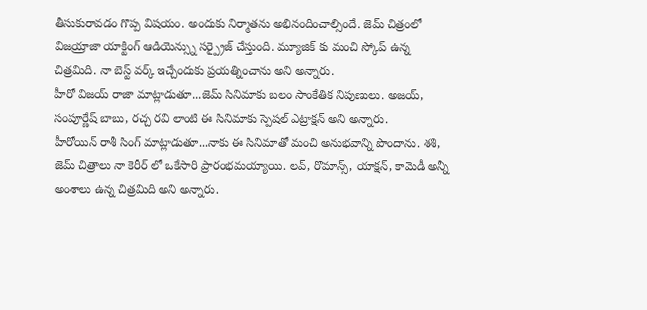తీసుకురావడం గొప్ప విషయం. అందుకు నిర్మాతను అభినందించాల్సిందే. జెమ్ చిత్రంలో విజయ్రాజా యాక్టింగ్ ఆడియెన్స్ను సర్ప్రైజ్ చేస్తుంది. మ్యూజిక్ కు మంచి స్కోప్ ఉన్న చిత్రమిది. నా బెస్ట్ వర్క్ ఇచ్చేందుకు ప్రయత్నించాను అని అన్నారు.
హీరో విజయ్ రాజా మాట్లాడుతూ...జెమ్ సినిమాకు బలం సాంకేతిక నిపుణులు. అజయ్, సంపూర్ణేష్ బాబు, రచ్చ రవి లాంటి ఈ సినిమాకు స్పెషల్ ఎట్రాక్షన్ అని అన్నారు.
హీరోయిన్ రాశీ సింగ్ మాట్లాడుతూ...నాకు ఈ సినిమాతో మంచి అనుభవాన్ని పొందాను. శశి, జెమ్ చిత్రాలు నా కెరీర్ లో ఒకేసారి ప్రారంభమయ్యాయి. లవ్, రొమాన్స్, యాక్షన్, కామెడీ అన్నీ అంశాలు ఉన్న చిత్రమిది అని అన్నారు.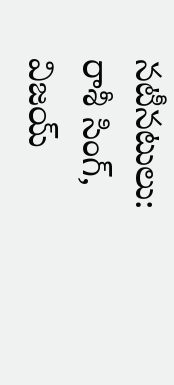నటీనటులు: రాశీ సింగ్, విజయ్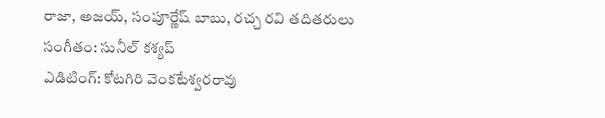రాజా, అజయ్, సంపూర్ణేష్ బాబు, రచ్చ రవి తదితరులు
సంగీతం: సునీల్ కశ్యప్
ఎడిటింగ్: కోటగిరి వెంకటేశ్వరరావు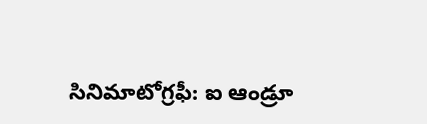సినిమాటోగ్రఫీ: ఐ ఆండ్రూ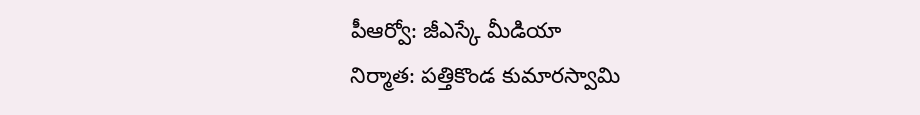పీఆర్వో: జీఎస్కే మీడియా
నిర్మాత: పత్తికొండ కుమారస్వామి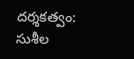దర్శకత్వం: సుశీల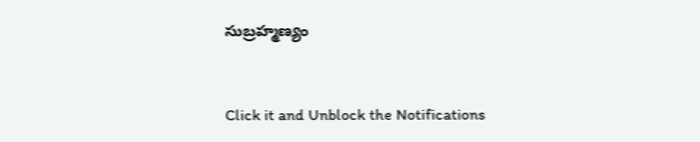సుబ్రహ్మణ్యం


Click it and Unblock the Notifications